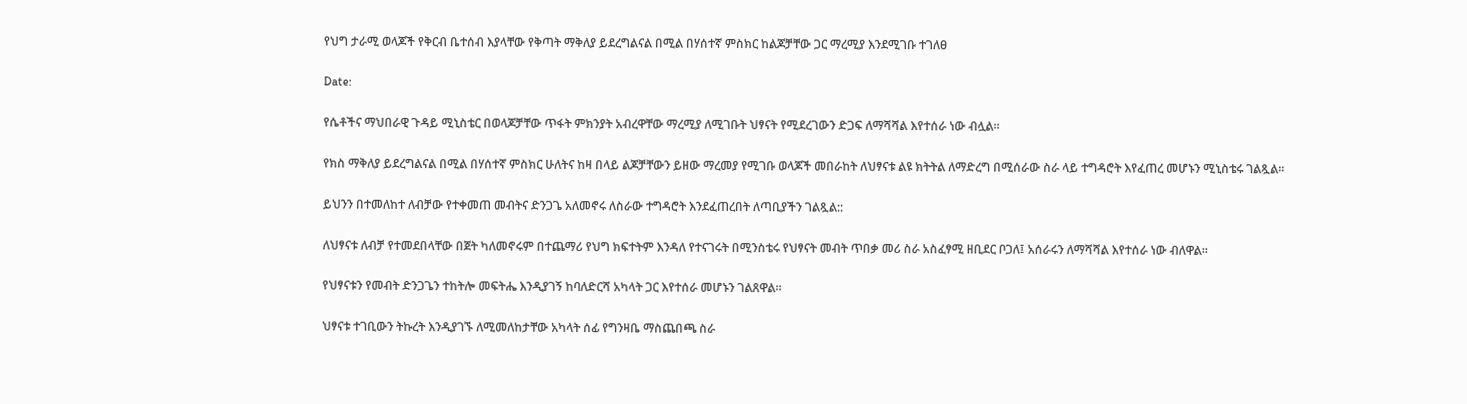የህግ ታራሚ ወላጆች የቅርብ ቤተሰብ እያላቸው የቅጣት ማቅለያ ይደረግልናል በሚል በሃሰተኛ ምስክር ከልጆቻቸው ጋር ማረሚያ እንደሚገቡ ተገለፀ

Date:

የሴቶችና ማህበራዊ ጉዳይ ሚኒስቴር በወላጆቻቸው ጥፋት ምክንያት አብረዋቸው ማረሚያ ለሚገቡት ህፃናት የሚደረገውን ድጋፍ ለማሻሻል እየተሰራ ነው ብሏል፡፡

የክስ ማቅለያ ይደረግልናል በሚል በሃሰተኛ ምስክር ሁለትና ከዛ በላይ ልጆቻቸውን ይዘው ማረመያ የሚገቡ ወላጆች መበራከት ለህፃናቱ ልዩ ክትትል ለማድረግ በሚሰራው ስራ ላይ ተግዳሮት እየፈጠረ መሆኑን ሚኒስቴሩ ገልጿል፡፡

ይህንን በተመለከተ ለብቻው የተቀመጠ መብትና ድንጋጌ አለመኖሩ ለስራው ተግዳሮት እንደፈጠረበት ለጣቢያችን ገልጿል::

ለህፃናቱ ለብቻ የተመደበላቸው በጀት ካለመኖሩም በተጨማሪ የህግ ክፍተትም እንዳለ የተናገሩት በሚንስቴሩ የህፃናት መብት ጥበቃ መሪ ስራ አስፈፃሚ ዘቢደር ቦጋለ፤ አሰራሩን ለማሻሻል እየተሰራ ነው ብለዋል።

የህፃናቱን የመብት ድንጋጌን ተከትሎ መፍትሔ እንዲያገኝ ከባለድርሻ አካላት ጋር እየተሰራ መሆኑን ገልጸዋል።

ህፃናቱ ተገቢውን ትኩረት እንዲያገኙ ለሚመለከታቸው አካላት ሰፊ የግንዛቤ ማስጨበጫ ስራ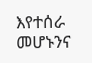እየተሰራ መሆኑንና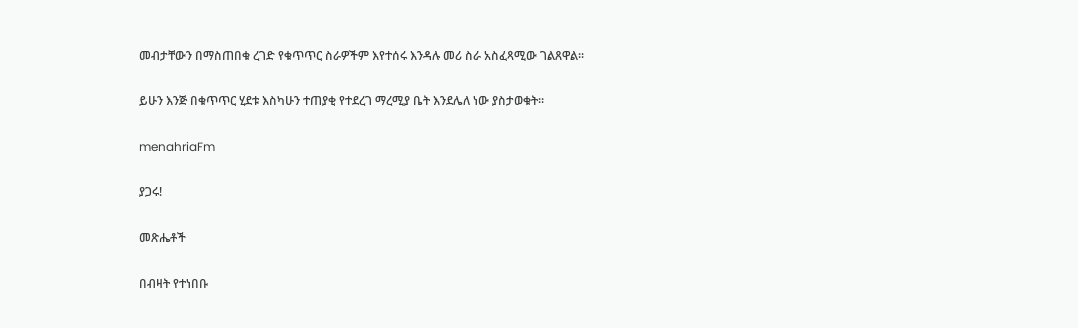መብታቸውን በማስጠበቁ ረገድ የቁጥጥር ስራዎችም እየተሰሩ እንዳሉ መሪ ስራ አስፈጻሚው ገልጸዋል፡፡

ይሁን እንጅ በቁጥጥር ሂደቱ እስካሁን ተጠያቂ የተደረገ ማረሚያ ቤት እንደሌለ ነው ያስታወቁት።

menahriaFm

ያጋሩ!

መጽሔቶች

በብዛት የተነበቡ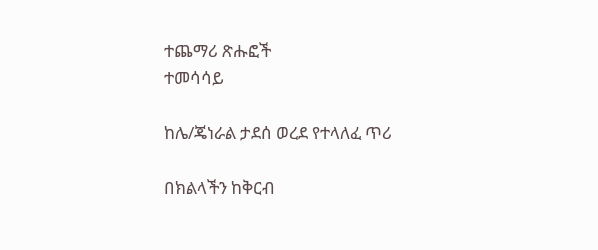ተጨማሪ ጽሑፎች
ተመሳሳይ

ከሌ/ጄነራል ታደሰ ወረደ የተላለፈ ጥሪ

በክልላችን ከቅርብ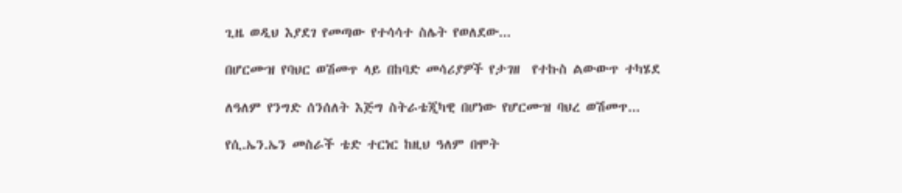ጊዜ ወዲህ እያደገ የመጣው የተሳሳተ ስሌት የወለደው...

በሆርሙዝ የባህር ወሽመጥ ላይ በከባድ መሳሪያዎች የታገዘ  የተኩስ ልውውጥ ተካሄደ

ለዓለም የንግድ ሰንሰለት እጅግ ስትራቴጂካዊ በሆነው የሆርሙዝ ባህረ ወሽመጥ...

የሲ.ኤን.ኤን መስራች ቴድ ተርነር ከዚህ ዓለም በሞት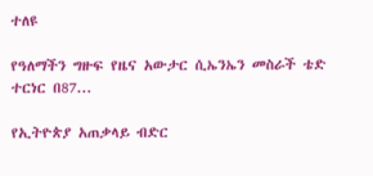ተለዩ

የዓለማችን ግዙፍ የዜና አውታር ሲኤንኤን መስራች ቴድ ተርነር በ87...

የኢትዮጵያ አጠቃላይ ብድር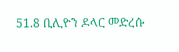51.8 ቢሊዮን ዶላር መድረሱ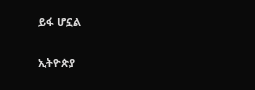ይፋ ሆኗል

ኢትዮጵያ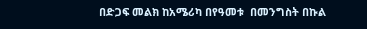በድጋፍ መልክ ከአሜሪካ በየዓመቱ  በመንግስት በኩል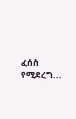ፈሰስ የሚደረግ...